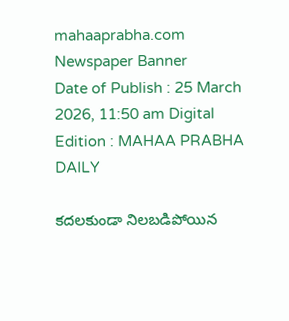mahaaprabha.com
Newspaper Banner
Date of Publish : 25 March 2026, 11:50 am Digital Edition : MAHAA PRABHA DAILY

కదలకుండా నిలబడిపోయిన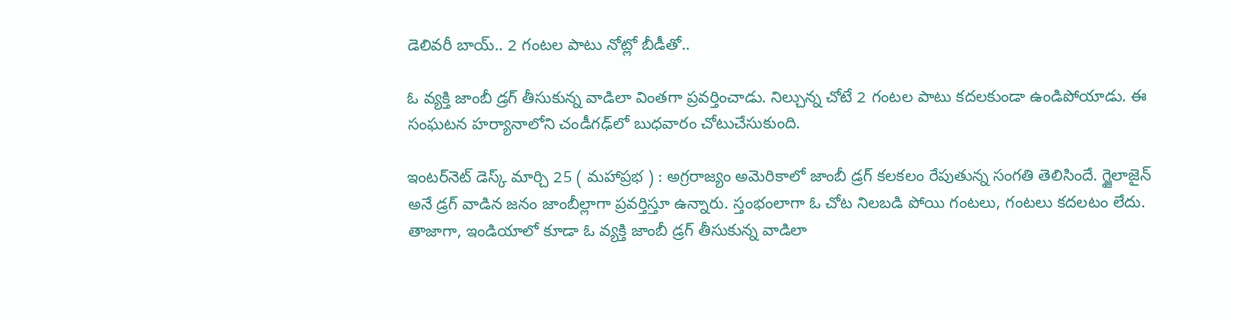డెలివరీ బాయ్.. 2 గంటల పాటు నోట్లో బీడీతో..

ఓ వ్యక్తి జాంబీ డ్రగ్ తీసుకున్న వాడిలా వింతగా ప్రవర్తించాడు. నిల్చున్న చోటే 2 గంటల పాటు కదలకుండా ఉండిపోయాడు. ఈ సంఘటన హర్యానాలోని చండీగఢ్‌‌లో బుధవారం చోటుచేసుకుంది.

ఇంటర్‌నెట్ డెస్క్ మార్చి 25 ( మహాప్రభ ) : అగ్రరాజ్యం అమెరికాలో జాంబీ డ్రగ్ కలకలం రేపుతున్న సంగతి తెలిసిందే. గ్జైలాజైన్ అనే డ్రగ్ వాడిన జనం జాంబీల్లాగా ప్రవర్తిస్తూ ఉన్నారు. స్తంభంలాగా ఓ చోట నిలబడి పోయి గంటలు, గంటలు కదలటం లేదు. తాజాగా, ఇండియాలో కూడా ఓ వ్యక్తి జాంబీ డ్రగ్ తీసుకున్న వాడిలా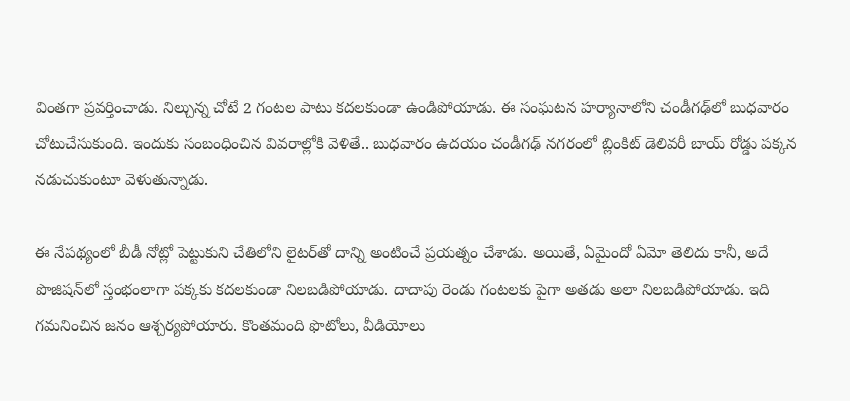వింతగా ప్రవర్తించాడు. నిల్చున్న చోటే 2 గంటల పాటు కదలకుండా ఉండిపోయాడు. ఈ సంఘటన హర్యానాలోని చండీగఢ్‌‌లో బుధవారం చోటుచేసుకుంది. ఇందుకు సంబంధించిన వివరాల్లోకి వెళితే.. బుధవారం ఉదయం చండీగఢ్‌‌ నగరంలో బ్లింకిట్ డెలివరీ బాయ్ రోడ్డు పక్కన నడుచుకుంటూ వెళుతున్నాడు.

ఈ నేపథ్యంలో బీడీ నోట్లో పెట్టుకుని చేతిలోని లైటర్‌తో దాన్ని అంటించే ప్రయత్నం చేశాడు. అయితే, ఏమైందో ఏమో తెలిదు కానీ, అదే పొజిషన్‌లో స్తంభంలాగా పక్కకు కదలకుండా నిలబడిపోయాడు. దాదాపు రెండు గంటలకు పైగా అతడు అలా నిలబడిపోయాడు. ఇది గమనించిన జనం ఆశ్చర్యపోయారు. కొంతమంది ఫొటోలు, వీడియోలు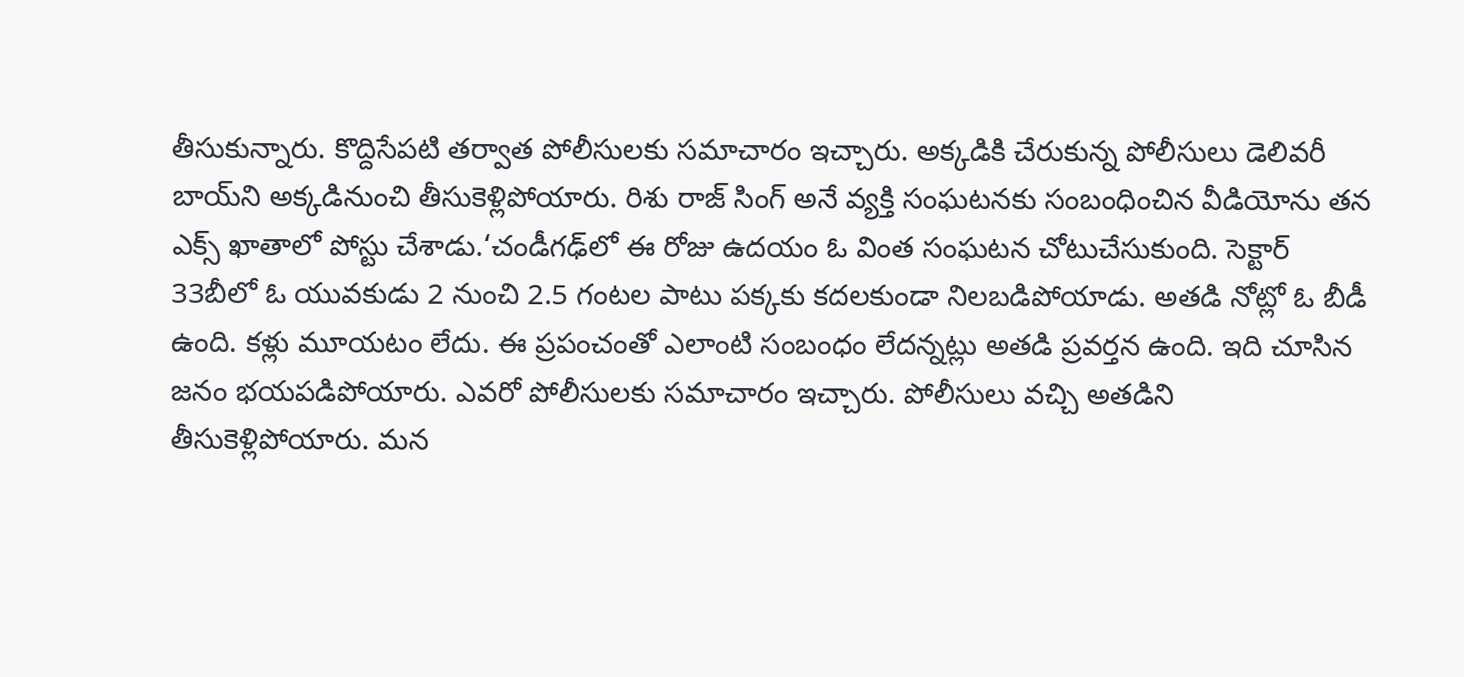తీసుకున్నారు. కొద్దిసేపటి తర్వాత పోలీసులకు సమాచారం ఇచ్చారు. అక్కడికి చేరుకున్న పోలీసులు డెలివరీ బాయ్‌ని అక్కడినుంచి తీసుకెళ్లిపోయారు. రిశు రాజ్ సింగ్ అనే వ్యక్తి సంఘటనకు సంబంధించిన వీడియోను తన ఎక్స్ ఖాతాలో పోస్టు చేశాడు.‘చండీగఢ్‌లో ఈ రోజు ఉదయం ఓ వింత సంఘటన చోటుచేసుకుంది. సెక్టార్ 33బీలో ఓ యువకుడు 2 నుంచి 2.5 గంటల పాటు పక్కకు కదలకుండా నిలబడిపోయాడు. అతడి నోట్లో ఓ బీడీ ఉంది. కళ్లు మూయటం లేదు. ఈ ప్రపంచంతో ఎలాంటి సంబంధం లేదన్నట్లు అతడి ప్రవర్తన ఉంది. ఇది చూసిన జనం భయపడిపోయారు. ఎవరో పోలీసులకు సమాచారం ఇచ్చారు. పోలీసులు వచ్చి అతడిని తీసుకెళ్లిపోయారు. మన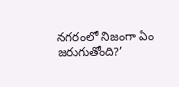నగరంలో నిజంగా ఏం జరుగుతోంది?’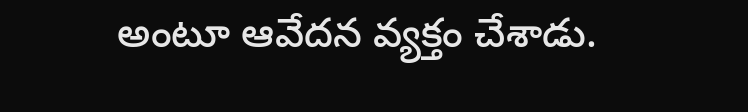అంటూ ఆవేదన వ్యక్తం చేశాడు.